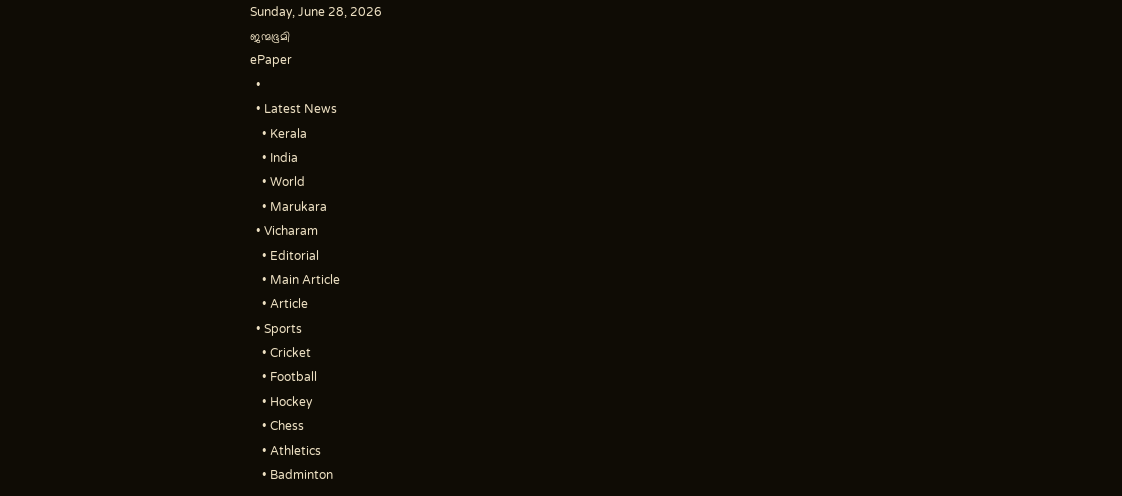Sunday, June 28, 2026
ജന്മഭൂമി
ePaper
  •
  • Latest News
    • Kerala
    • India
    • World
    • Marukara
  • Vicharam
    • Editorial
    • Main Article
    • Article
  • Sports
    • Cricket
    • Football
    • Hockey
    • Chess
    • Athletics
    • Badminton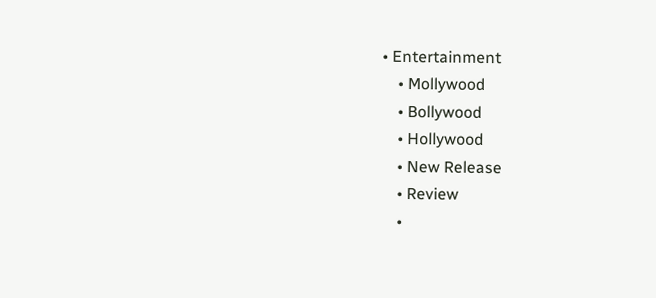• Entertainment
    • Mollywood
    • Bollywood
    • Hollywood
    • New Release
    • Review
    •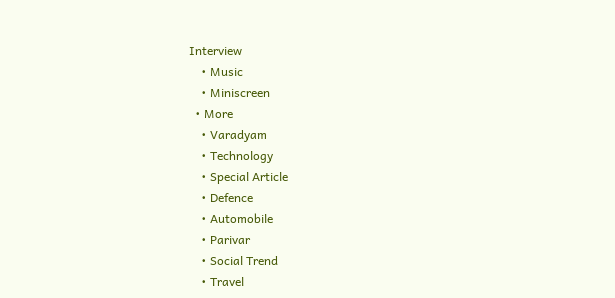Interview
    • Music
    • Miniscreen
  • More
    • Varadyam
    • Technology
    • Special Article
    • Defence
    • Automobile
    • Parivar
    • Social Trend
    • Travel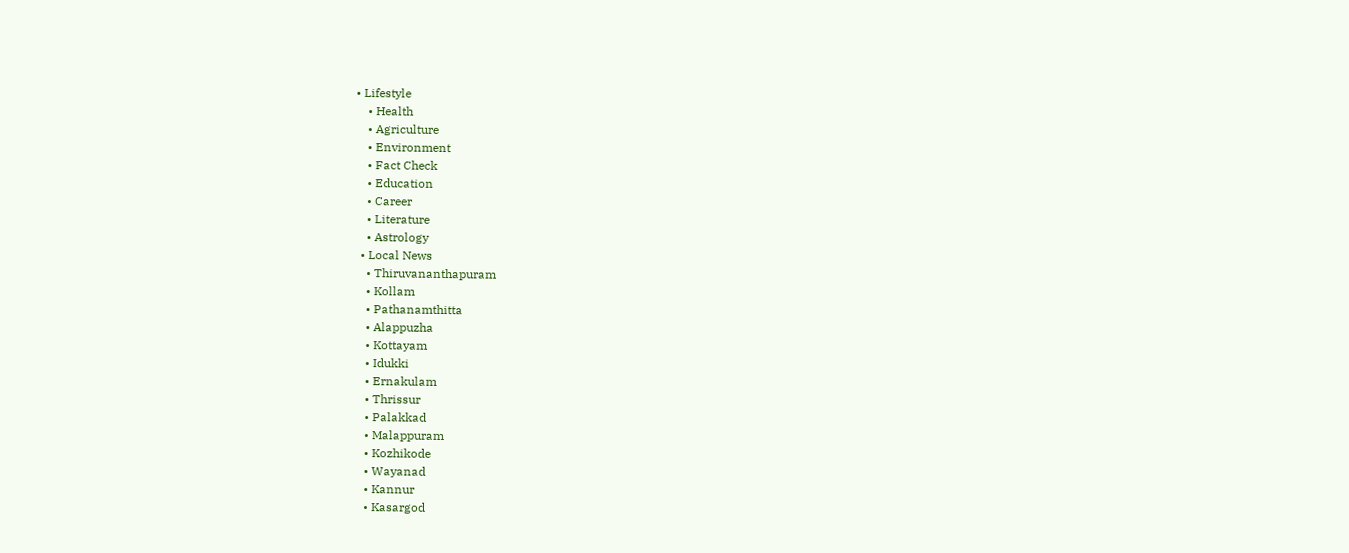• Lifestyle
    • Health
    • Agriculture
    • Environment
    • Fact Check
    • Education
    • Career
    • Literature
    • Astrology
  • Local News
    • Thiruvananthapuram
    • Kollam
    • Pathanamthitta
    • Alappuzha
    • Kottayam
    • Idukki
    • Ernakulam
    • Thrissur
    • Palakkad
    • Malappuram
    • Kozhikode
    • Wayanad
    • Kannur
    • Kasargod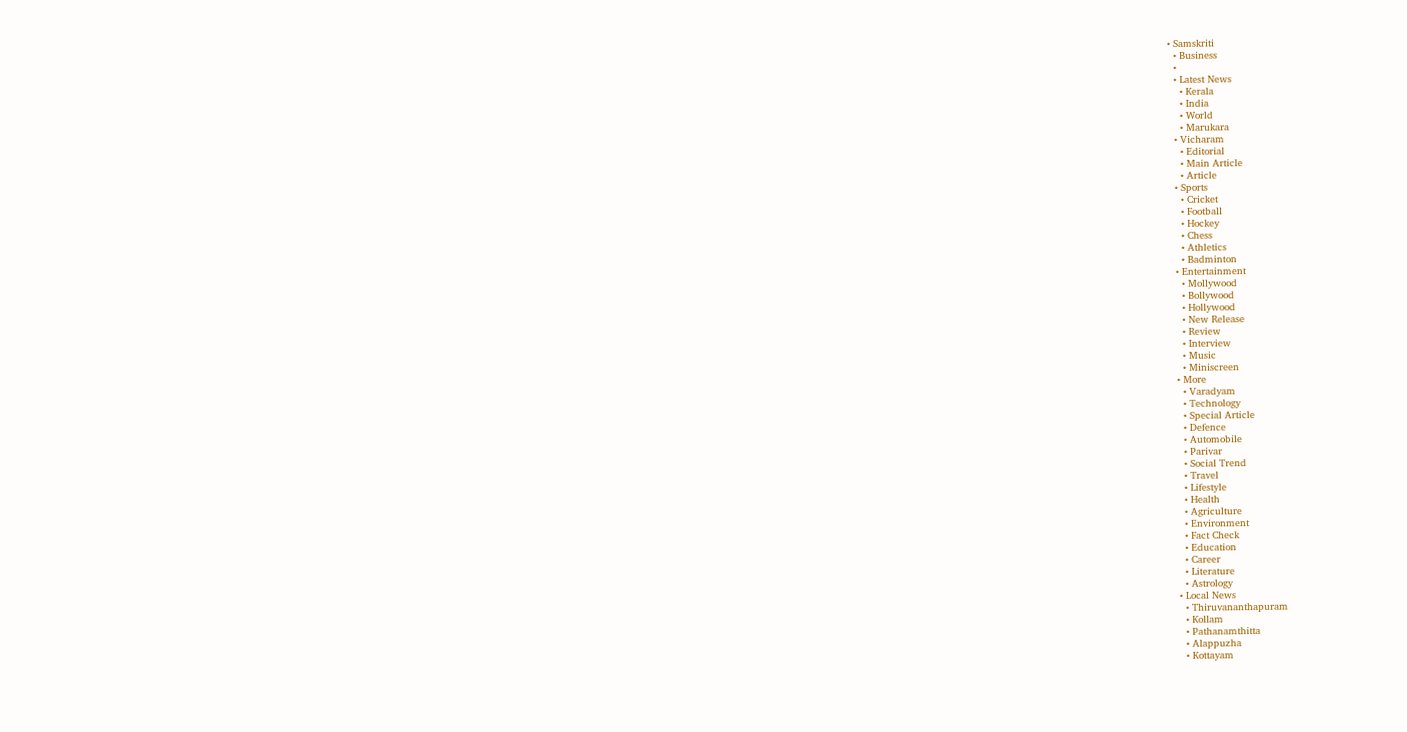• Samskriti
  • Business
  •
  • Latest News
    • Kerala
    • India
    • World
    • Marukara
  • Vicharam
    • Editorial
    • Main Article
    • Article
  • Sports
    • Cricket
    • Football
    • Hockey
    • Chess
    • Athletics
    • Badminton
  • Entertainment
    • Mollywood
    • Bollywood
    • Hollywood
    • New Release
    • Review
    • Interview
    • Music
    • Miniscreen
  • More
    • Varadyam
    • Technology
    • Special Article
    • Defence
    • Automobile
    • Parivar
    • Social Trend
    • Travel
    • Lifestyle
    • Health
    • Agriculture
    • Environment
    • Fact Check
    • Education
    • Career
    • Literature
    • Astrology
  • Local News
    • Thiruvananthapuram
    • Kollam
    • Pathanamthitta
    • Alappuzha
    • Kottayam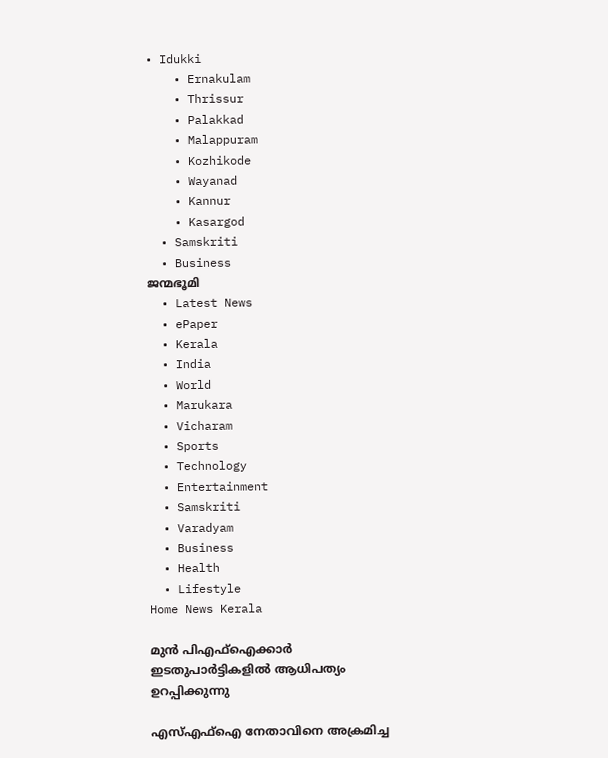• Idukki
    • Ernakulam
    • Thrissur
    • Palakkad
    • Malappuram
    • Kozhikode
    • Wayanad
    • Kannur
    • Kasargod
  • Samskriti
  • Business
ജന്മഭൂമി
  • Latest News
  • ePaper
  • Kerala
  • India
  • World
  • Marukara
  • Vicharam
  • Sports
  • Technology
  • Entertainment
  • Samskriti
  • Varadyam
  • Business
  • Health
  • Lifestyle
Home News Kerala

മുന്‍ പിഎഫ്ഐക്കാര്‍ ഇടതുപാര്‍ട്ടികളില്‍ ആധിപത്യം ഉറപ്പിക്കുന്നു

എസ്എഫ്ഐ നേതാവിനെ അക്രമിച്ച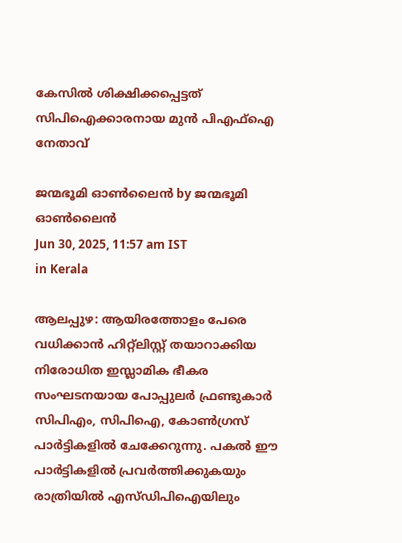കേസില്‍ ശിക്ഷിക്കപ്പെട്ടത് സിപിഐക്കാരനായ മുന്‍ പിഎഫ്ഐ നേതാവ്

ജന്മഭൂമി ഓണ്‍ലൈന്‍ by ജന്മഭൂമി ഓണ്‍ലൈന്‍
Jun 30, 2025, 11:57 am IST
in Kerala

ആലപ്പുഴ: ആയിരത്തോളം പേരെ വധിക്കാന്‍ ഹിറ്റ്ലിസ്റ്റ് തയാറാക്കിയ നിരോധിത ഇസ്ലാമിക ഭീകര സംഘടനയായ പോപ്പുലര്‍ ഫ്രണ്ടുകാര്‍ സിപിഎം, സിപിഐ, കോണ്‍ഗ്രസ് പാര്‍ട്ടികളില്‍ ചേക്കേറുന്നു. പകല്‍ ഈ പാര്‍ട്ടികളില്‍ പ്രവര്‍ത്തിക്കുകയും രാത്രിയില്‍ എസ്ഡിപിഐയിലും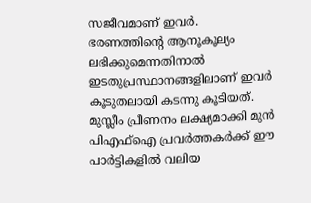സജീവമാണ് ഇവര്‍. ഭരണത്തിന്റെ ആനൂകൂല്യം ലഭിക്കുമെന്നതിനാല്‍ ഇടതുപ്രസ്ഥാനങ്ങളിലാണ് ഇവര്‍ കൂടുതലായി കടന്നു കൂടിയത്. മുസ്ലീം പ്രീണനം ലക്ഷ്യമാക്കി മുന്‍ പിഎഫ്ഐ പ്രവര്‍ത്തകര്‍ക്ക് ഈ പാര്‍ട്ടികളില്‍ വലിയ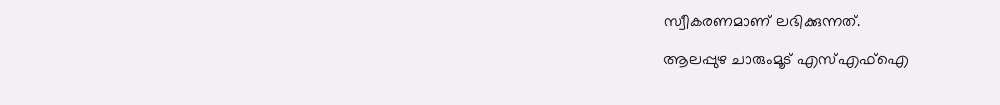സ്വീകരണമാണ് ലഭിക്കുന്നത്.

ആലപ്പുഴ ചാരുംമൂട് എസ്എഫ്ഐ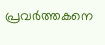പ്രവര്‍ത്തകനെ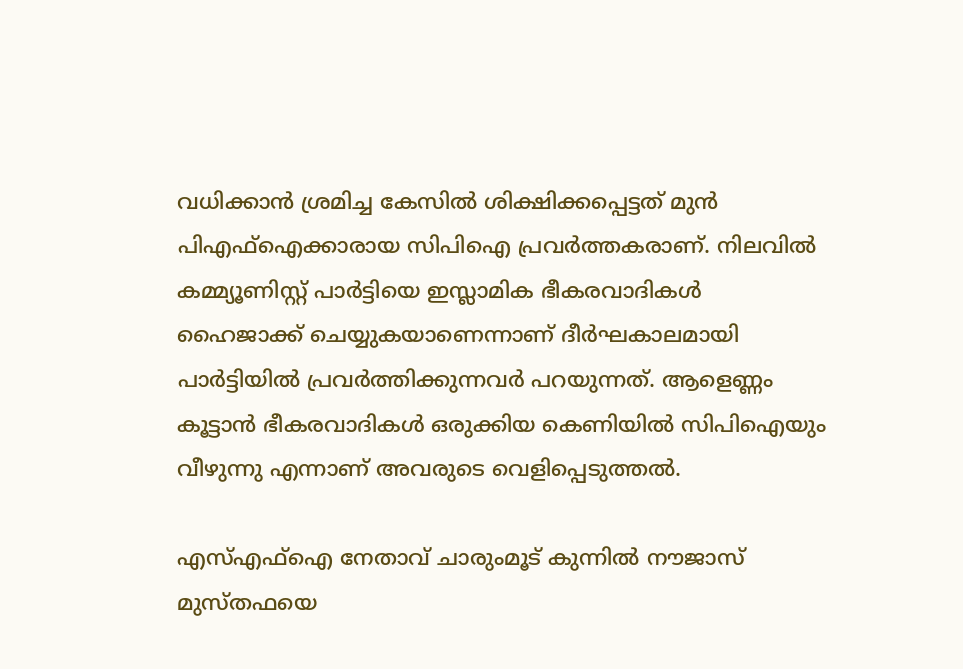വധിക്കാന്‍ ശ്രമിച്ച കേസില്‍ ശിക്ഷിക്കപ്പെട്ടത് മുന്‍ പിഎഫ്ഐക്കാരായ സിപിഐ പ്രവര്‍ത്തകരാണ്. നിലവില്‍ കമ്മ്യൂണിസ്റ്റ് പാര്‍ട്ടിയെ ഇസ്ലാമിക ഭീകരവാദികള്‍ ഹൈജാക്ക് ചെയ്യുകയാണെന്നാണ് ദീര്‍ഘകാലമായി പാര്‍ട്ടിയില്‍ പ്രവര്‍ത്തിക്കുന്നവര്‍ പറയുന്നത്. ആളെണ്ണം കൂട്ടാന്‍ ഭീകരവാദികള്‍ ഒരുക്കിയ കെണിയില്‍ സിപിഐയും വീഴുന്നു എന്നാണ് അവരുടെ വെളിപ്പെടുത്തല്‍.

എസ്എഫ്ഐ നേതാവ് ചാരുംമൂട് കുന്നില്‍ നൗജാസ് മുസ്തഫയെ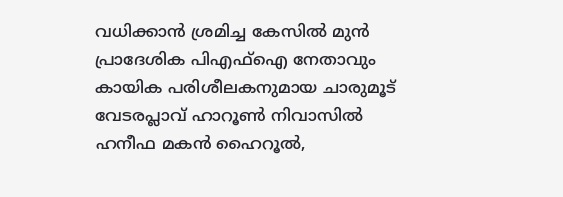വധിക്കാന്‍ ശ്രമിച്ച കേസില്‍ മുന്‍ പ്രാദേശിക പിഎഫ്ഐ നേതാവും കായിക പരിശീലകനുമായ ചാരുമൂട് വേടരപ്ലാവ് ഹാറൂണ്‍ നിവാസില്‍ ഹനീഫ മകന്‍ ഹൈറൂല്‍,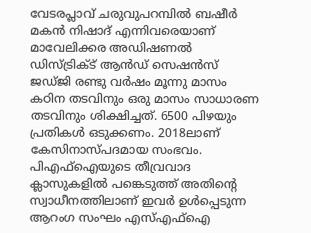വേടരപ്ലാവ് ചരുവുപറമ്പില്‍ ബഷീര്‍ മകന്‍ നിഷാദ് എന്നിവരെയാണ് മാവേലിക്കര അഡിഷണല്‍ ഡിസ്ട്രിക്ട് ആന്‍ഡ് സെഷന്‍സ് ജഡ്ജി രണ്ടു വര്‍ഷം മൂന്നു മാസം കഠിന തടവിനും ഒരു മാസം സാധാരണ തടവിനും ശിക്ഷിച്ചത്. 6500 പിഴയും പ്രതികള്‍ ഒടുക്കണം. 2018ലാണ് കേസിനാസ്പദമായ സംഭവം. പിഎഫ്ഐയുടെ തീവ്രവാദ ക്ലാസുകളില്‍ പങ്കെടുത്ത് അതിന്റെ സ്വാധീനത്തിലാണ് ഇവര്‍ ഉള്‍പ്പെടുന്ന ആറംഗ സംഘം എസ്എഫ്ഐ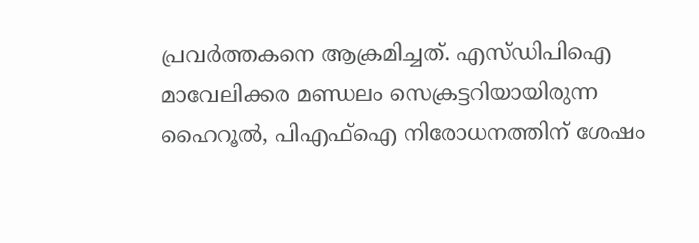പ്രവര്‍ത്തകനെ ആക്രമിച്ചത്. എസ്ഡിപിഐ മാവേലിക്കര മണ്ഡലം സെക്രട്ടറിയായിരുന്ന ഹൈറൂല്‍, പിഎഫ്ഐ നിരോധനത്തിന് ശേഷം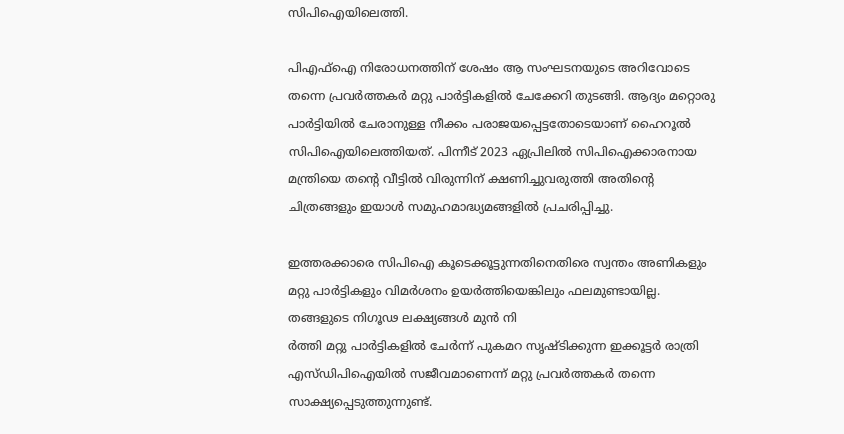സിപിഐയിലെത്തി.

പിഎഫ്ഐ നിരോധനത്തിന് ശേഷം ആ സംഘടനയുടെ അറിവോടെ തന്നെ പ്രവര്‍ത്തകര്‍ മറ്റു പാര്‍ട്ടികളില്‍ ചേക്കേറി തുടങ്ങി. ആദ്യം മറ്റൊരു പാര്‍ട്ടിയില്‍ ചേരാനുള്ള നീക്കം പരാജയപ്പെട്ടതോടെയാണ് ഹൈറൂല്‍ സിപിഐയിലെത്തിയത്. പിന്നീട് 2023 ഏപ്രിലില്‍ സിപിഐക്കാരനായ മന്ത്രിയെ തന്റെ വീട്ടില്‍ വിരുന്നിന് ക്ഷണിച്ചുവരുത്തി അതിന്റെ ചിത്രങ്ങളും ഇയാള്‍ സമുഹമാദ്ധ്യമങ്ങളില്‍ പ്രചരിപ്പിച്ചു.

ഇത്തരക്കാരെ സിപിഐ കൂടെക്കൂട്ടുന്നതിനെതിരെ സ്വന്തം അണികളും മറ്റു പാര്‍ട്ടികളും വിമര്‍ശനം ഉയര്‍ത്തിയെങ്കിലും ഫലമുണ്ടായില്ല. തങ്ങളുടെ നിഗൂഢ ലക്ഷ്യങ്ങള്‍ മുന്‍ നി
ര്‍ത്തി മറ്റു പാര്‍ട്ടികളില്‍ ചേര്‍ന്ന് പുകമറ സൃഷ്ടിക്കുന്ന ഇക്കൂട്ടര്‍ രാത്രി എസ്ഡിപിഐയില്‍ സജീവമാണെന്ന് മറ്റു പ്രവര്‍ത്തകര്‍ തന്നെ സാക്ഷ്യപ്പെടുത്തുന്നുണ്ട്.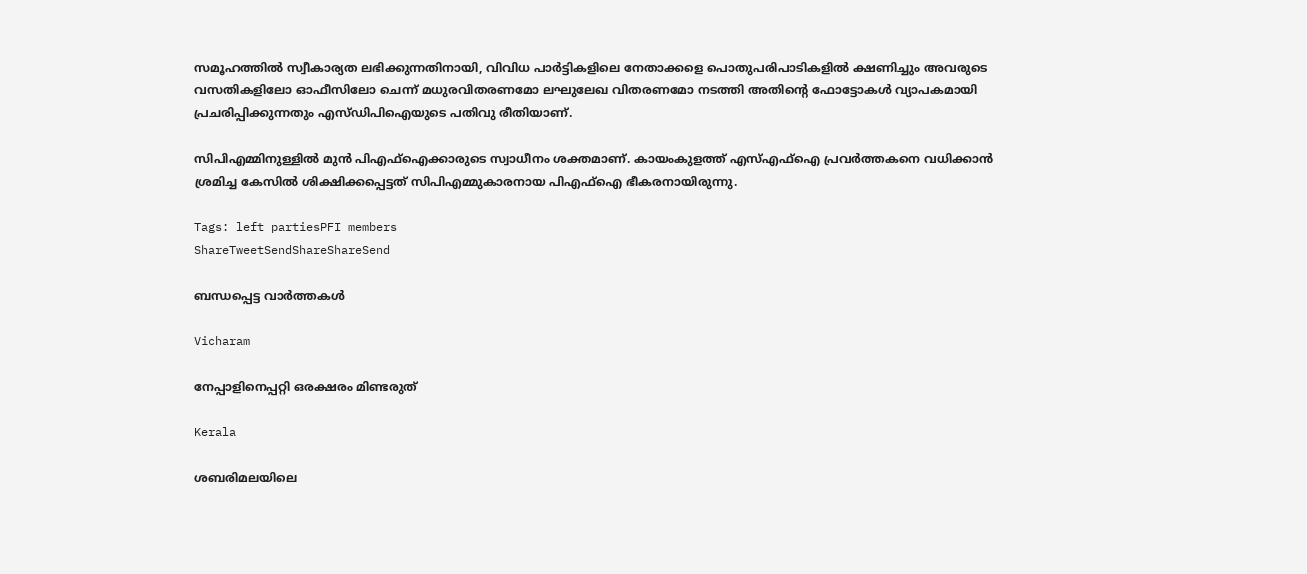സമൂഹത്തില്‍ സ്വീകാര്യത ലഭിക്കുന്നതിനായി, വിവിധ പാര്‍ട്ടികളിലെ നേതാക്കളെ പൊതുപരിപാടികളില്‍ ക്ഷണിച്ചും അവരുടെ വസതികളിലോ ഓഫീസിലോ ചെന്ന് മധുരവിതരണമോ ലഘുലേഖ വിതരണമോ നടത്തി അതിന്റെ ഫോട്ടോകള്‍ വ്യാപകമായി പ്രചരിപ്പിക്കുന്നതും എസ്ഡിപിഐയുടെ പതിവു രീതിയാണ്.

സിപിഎമ്മിനുള്ളില്‍ മുന്‍ പിഎഫ്ഐക്കാരുടെ സ്വാധീനം ശക്തമാണ്. കായംകുളത്ത് എസ്എഫ്ഐ പ്രവര്‍ത്തകനെ വധിക്കാന്‍ ശ്രമിച്ച കേസില്‍ ശിക്ഷിക്കപ്പെട്ടത് സിപിഎമ്മുകാരനായ പിഎഫ്ഐ ഭീകരനായിരുന്നു.

Tags: left partiesPFI members
ShareTweetSendShareShareSend

ബന്ധപ്പെട്ട വാര്‍ത്തകള്‍

Vicharam

നേപ്പാളിനെപ്പറ്റി ഒരക്ഷരം മിണ്ടരുത്

Kerala

ശബരിമലയിലെ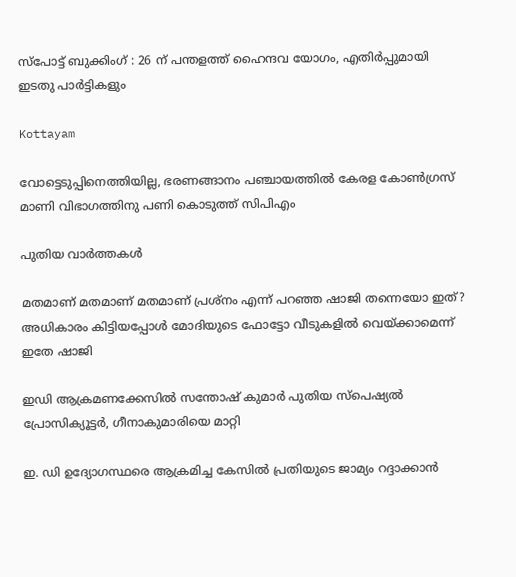സ്‌പോട്ട് ബുക്കിംഗ് : 26 ന് പന്തളത്ത് ഹൈന്ദവ യോഗം, എതിര്‍പ്പുമായി ഇടതു പാര്‍ട്ടികളും

Kottayam

വോട്ടെടുപ്പിനെത്തിയില്ല, ഭരണങ്ങാനം പഞ്ചായത്തില്‍ കേരള കോണ്‍ഗ്രസ് മാണി വിഭാഗത്തിനു പണി കൊടുത്ത് സിപിഎം

പുതിയ വാര്‍ത്തകള്‍

മതമാണ് മതമാണ് മതമാണ് പ്രശ്നം എന്ന് പറഞ്ഞ ഷാജി തന്നെയോ ഇത്? അധികാരം കിട്ടിയപ്പോള്‍ മോദിയുടെ ഫോട്ടോ വീടുകളില്‍ വെയ്‌ക്കാമെന്ന് ഇതേ ഷാജി

ഇഡി ആക്രമണക്കേസില്‍ സന്തോഷ് കുമാര്‍ പുതിയ സ്‌പെഷ്യല്‍ പ്രോസിക്യൂട്ടര്‍, ഗീനാകുമാരിയെ മാറ്റി

ഇ. ഡി ഉദ്യോഗസ്ഥരെ ആക്രമിച്ച കേസില്‍ പ്രതിയുടെ ജാമ്യം റദ്ദാക്കാന്‍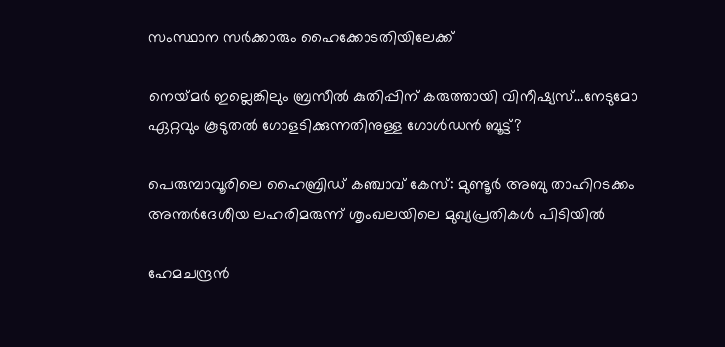സംസ്ഥാന സര്‍ക്കാരും ഹൈക്കോടതിയിലേക്ക്

നെയ്‌മര്‍ ഇല്ലെങ്കിലും ബ്രസീല്‍ കുതിപ്പിന് കരുത്തായി വിനീഷ്യസ്…നേടുമോ ഏറ്റവും കൂടുതല്‍ ഗോളടിക്കുന്നതിനുള്ള ഗോള്‍ഡന്‍ ബൂട്ട്?

പെരുമ്പാവൂരിലെ ഹൈബ്രിഡ് കഞ്ചാവ് കേസ്: മുണ്ടൂർ അബു താഹിറടക്കം അന്തർദേശീയ ലഹരിമരുന്ന് ശൃംഖലയിലെ മുഖ്യപ്രതികൾ പിടിയിൽ

ഹേമചന്ദ്രന്‍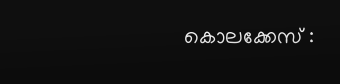കൊലക്കേസ് :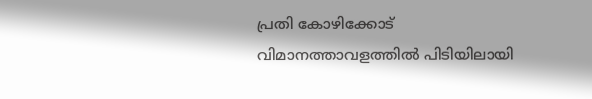പ്രതി കോഴിക്കോട് വിമാനത്താവളത്തില്‍ പിടിയിലായി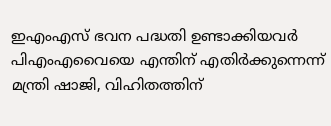ഇഎംഎസ് ഭവന പദ്ധതി ഉണ്ടാക്കിയവര്‍ പിഎംഎവൈയെ എന്തിന് എതിര്‍ക്കുന്നെന്ന് മന്ത്രി ഷാജി, വിഹിതത്തിന്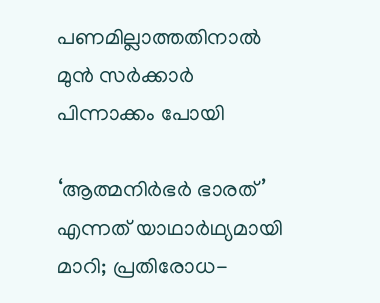പണമില്ലാത്തതിനാല്‍ മുന്‍ സര്‍ക്കാര്‍ പിന്നാക്കം പോയി

‘ആത്മനിർഭർ ഭാരത്’ എന്നത് യാഥാർഥ്യമായി മാറി; പ്രതിരോധ-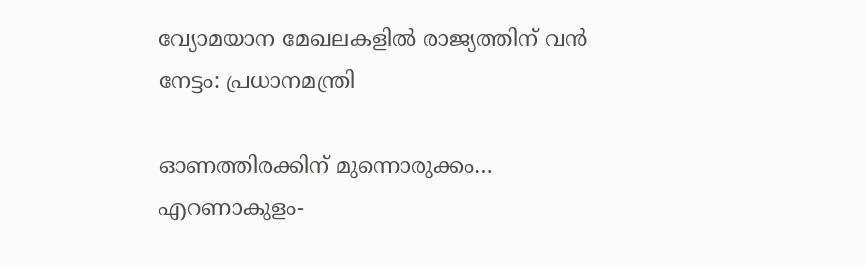വ്യോമയാന മേഖലകളില്‍ രാജ്യത്തിന് വന്‍ നേട്ടം: പ്രധാനമന്ത്രി

ഓണത്തിരക്കിന് മുന്നൊരുക്കം… എറണാകുളം-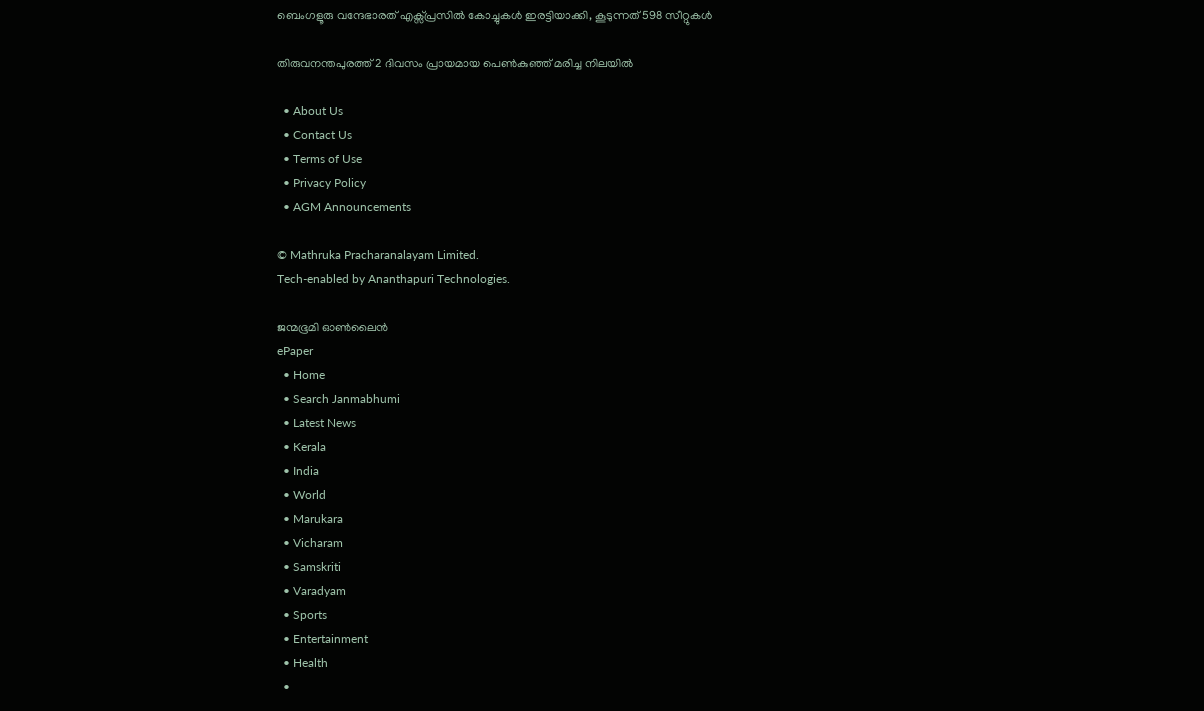ബെംഗളൂരു വന്ദേഭാരത് എക്സ്പ്രസിൽ കോച്ചുകൾ ഇരട്ടിയാക്കി, കൂടുന്നത് 598 സീറ്റുകള്‍

തിരുവനന്തപുരത്ത് 2 ദിവസം പ്രായമായ പെണ്‍കുഞ്ഞ് മരിച്ച നിലയില്‍

  • About Us
  • Contact Us
  • Terms of Use
  • Privacy Policy
  • AGM Announcements

© Mathruka Pracharanalayam Limited.
Tech-enabled by Ananthapuri Technologies.

ജന്മഭൂമി ഓണ്‍ലൈന്‍
ePaper
  • Home
  • Search Janmabhumi
  • Latest News
  • Kerala
  • India
  • World
  • Marukara
  • Vicharam
  • Samskriti
  • Varadyam
  • Sports
  • Entertainment
  • Health
  •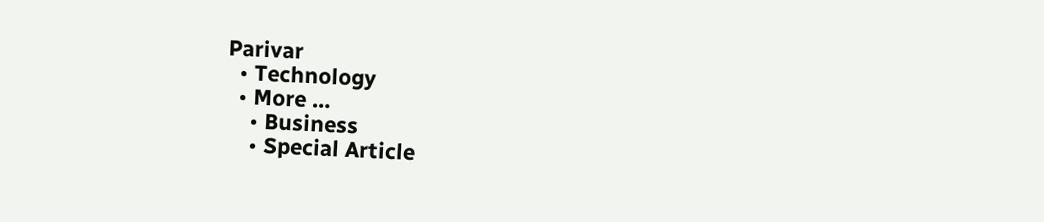Parivar
  • Technology
  • More …
    • Business
    • Special Article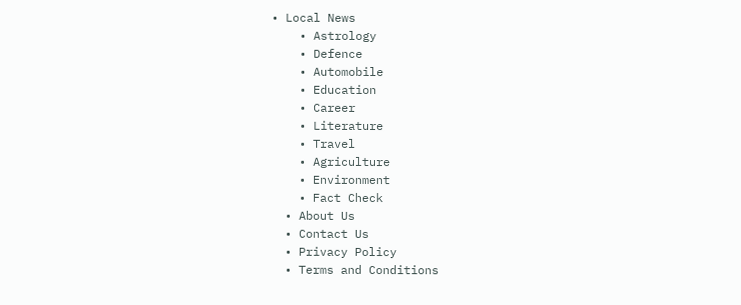• Local News
    • Astrology
    • Defence
    • Automobile
    • Education
    • Career
    • Literature
    • Travel
    • Agriculture
    • Environment
    • Fact Check
  • About Us
  • Contact Us
  • Privacy Policy
  • Terms and Conditions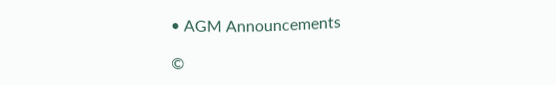• AGM Announcements

©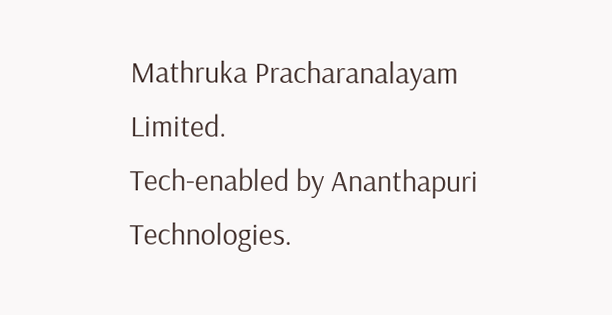Mathruka Pracharanalayam Limited.
Tech-enabled by Ananthapuri Technologies.